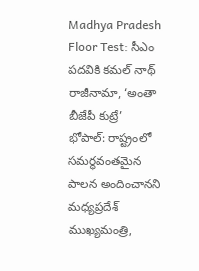Madhya Pradesh Floor Test: సీఎం పదవికి కమల్ నాథ్ రాజీనామా, ‘అంతా బీజేపీ కుట్రే’
భోపాల్: రాష్ట్రంలో సమర్థవంతమైన పాలన అందించానని మధ్యప్రదేశ్ ముఖ్యమంత్రి,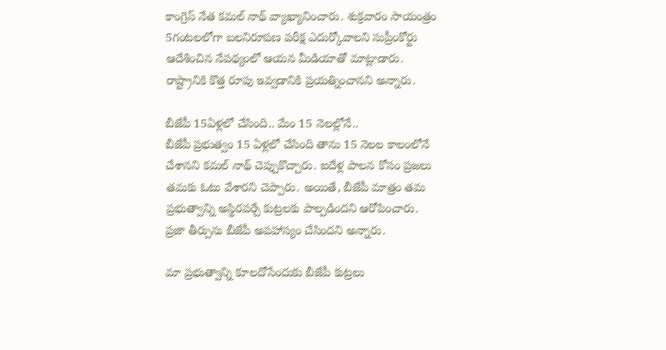కాంగ్రెస్ నేత కమల్ నాథ్ వ్యాఖ్యానించారు. శుక్రవారం సాయంత్రం 5గంటలలోగా బలనిరూపణ పరీక్ష ఎదుర్కోవాలని సుప్రీంకోర్టు ఆదేశించిన నేపథ్యంలో ఆయన మీడియాతో మాట్లాడారు. రాష్ట్రానికి కొత్త రూపు ఇవ్వడానికి ప్రయత్నించానని అన్నారు.

బీజేపీ 15ఏళ్లలో చేసింది.. మేం 15 నెలల్లోనే..
బీజేపీ ప్రభుత్వం 15 ఏళ్లలో చేసింది తాను 15 నెలల కాలంలోనే చేశానని కమల్ నాథ్ చెప్పుకొచ్చారు. ఐదేళ్ల పాలన కోసం ప్రజలు తమకు ఓటు వేశారని చెప్పారు. అయితే, బీజేపీ మాత్రం తమ ప్రభుత్వాన్ని అస్థిరపర్చే కుట్రలకు పాల్పడిందని ఆరోపించారు. ప్రజా తీర్పును బీజేపీ అపహాస్యం చేసిందని అన్నారు.

మా ప్రభుత్వాన్ని కూలదోసేందుకు బీజేపీ కుట్రలు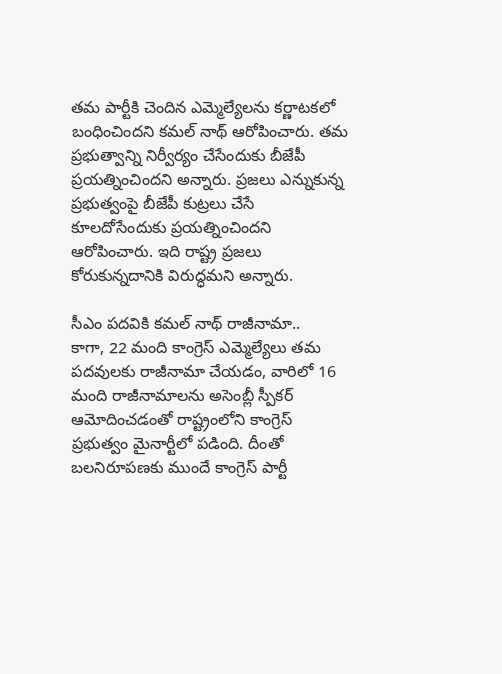తమ పార్టీకి చెందిన ఎమ్మెల్యేలను కర్ణాటకలో బంధించిందని కమల్ నాథ్ ఆరోపించారు. తమ ప్రభుత్వాన్ని నిర్వీర్యం చేసేందుకు బీజేపీ ప్రయత్నించిందని అన్నారు. ప్రజలు ఎన్నుకున్న ప్రభుత్వంపై బీజేపీ కుట్రలు చేసే కూలదోసేందుకు ప్రయత్నించిందని ఆరోపించారు. ఇది రాష్ట్ర ప్రజలు కోరుకున్నదానికి విరుద్ధమని అన్నారు.

సీఎం పదవికి కమల్ నాథ్ రాజీనామా..
కాగా, 22 మంది కాంగ్రెస్ ఎమ్మెల్యేలు తమ పదవులకు రాజీనామా చేయడం, వారిలో 16 మంది రాజీనామాలను అసెంబ్లీ స్పీకర్ ఆమోదించడంతో రాష్ట్రంలోని కాంగ్రెస్ ప్రభుత్వం మైనార్టీలో పడింది. దీంతో బలనిరూపణకు ముందే కాంగ్రెస్ పార్టీ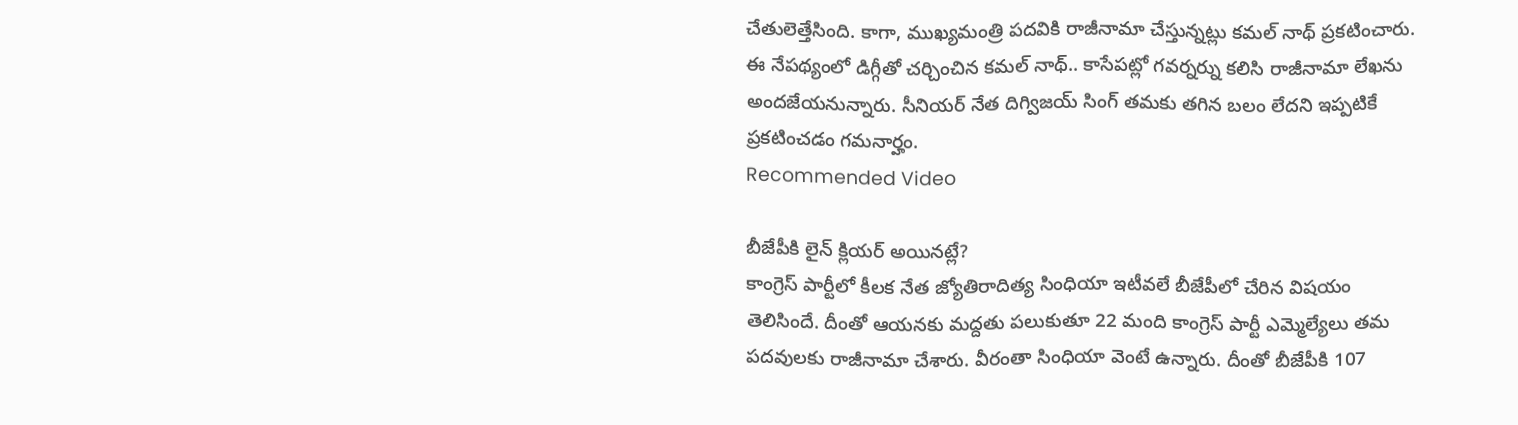చేతులెత్తేసింది. కాగా, ముఖ్యమంత్రి పదవికి రాజీనామా చేస్తున్నట్లు కమల్ నాథ్ ప్రకటించారు. ఈ నేపథ్యంలో డిగ్గీతో చర్చించిన కమల్ నాథ్.. కాసేపట్లో గవర్నర్ను కలిసి రాజీనామా లేఖను అందజేయనున్నారు. సీనియర్ నేత దిగ్విజయ్ సింగ్ తమకు తగిన బలం లేదని ఇప్పటికే ప్రకటించడం గమనార్హం.
Recommended Video

బీజేపీకి లైన్ క్లియర్ అయినట్లే?
కాంగ్రెస్ పార్టీలో కీలక నేత జ్యోతిరాదిత్య సింధియా ఇటీవలే బీజేపీలో చేరిన విషయం తెలిసిందే. దీంతో ఆయనకు మద్దతు పలుకుతూ 22 మంది కాంగ్రెస్ పార్టీ ఎమ్మెల్యేలు తమ పదవులకు రాజీనామా చేశారు. వీరంతా సింధియా వెంటే ఉన్నారు. దీంతో బీజేపీకి 107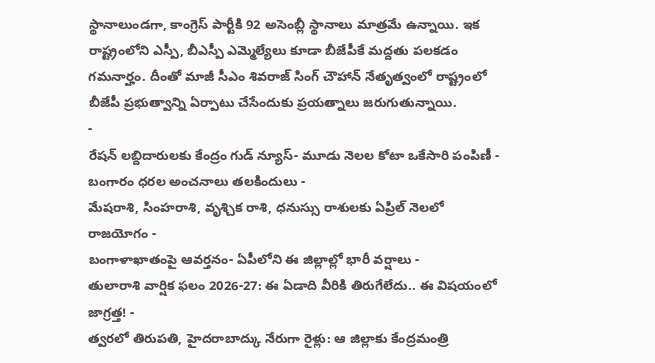స్థానాలుండగా, కాంగ్రెస్ పార్టీకి 92 అసెంబ్లీ స్థానాలు మాత్రమే ఉన్నాయి. ఇక రాష్ట్రంలోని ఎస్పీ, బీఎస్పీ ఎమ్మెల్యేలు కూడా బీజేపీకే మద్దతు పలకడం గమనార్హం. దీంతో మాజీ సీఎం శివరాజ్ సింగ్ చౌహాన్ నేతృత్వంలో రాష్ట్రంలో బీజేపీ ప్రభుత్వాన్ని ఏర్పాటు చేసేందుకు ప్రయత్నాలు జరుగుతున్నాయి.
-
రేషన్ లబ్దిదారులకు కేంద్రం గుడ్ న్యూస్- మూడు నెలల కోటా ఒకేసారి పంపిణీ -
బంగారం ధరల అంచనాలు తలకిందులు -
మేషరాశి, సింహరాశి, వృశ్చిక రాశి, ధనుస్సు రాశులకు ఏప్రిల్ నెలలో రాజయోగం -
బంగాళాఖాతంపై ఆవర్తనం- ఏపీలోని ఈ జిల్లాల్లో భారీ వర్షాలు -
తులారాశి వార్షిక ఫలం 2026-27: ఈ ఏడాది వీరికి తిరుగేలేదు.. ఈ విషయంలో జాగ్రత్త! -
త్వరలో తిరుపతి, హైదరాబాద్కు నేరుగా రైళ్లు: ఆ జిల్లాకు కేంద్రమంత్రి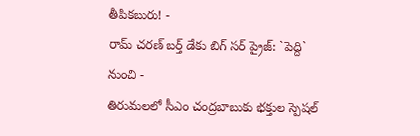తీపికబురు! -
రామ్ చరణ్ బర్త్ డేకు బిగ్ సర్ ప్రైజ్: `పెద్ది` నుంచి -
తిరుమలలో సీఎం చంద్రబాబుకు భక్తుల స్పెషల్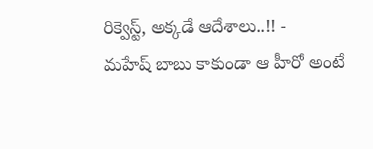రిక్వెస్ట్, అక్కడే ఆదేశాలు..!! -
మహేష్ బాబు కాకుండా ఆ హీరో అంటే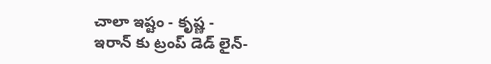చాలా ఇష్టం - కృష్ణ -
ఇరాన్ కు ట్రంప్ డెడ్ లైన్-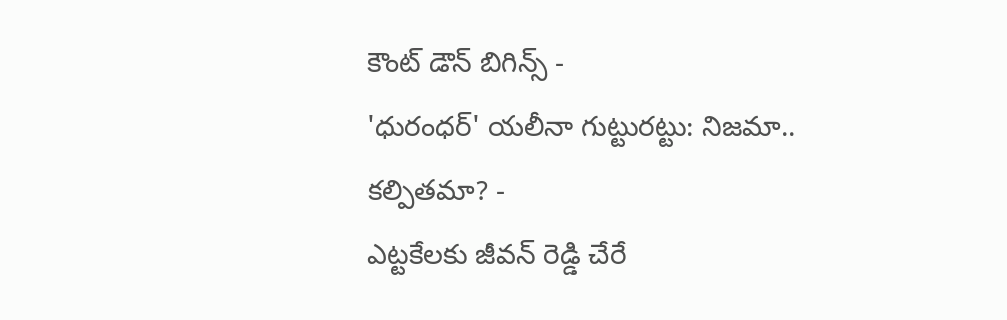కౌంట్ డౌన్ బిగిన్స్ -
'ధురంధర్' యలీనా గుట్టురట్టు: నిజమా.. కల్పితమా? -
ఎట్టకేలకు జీవన్ రెడ్డి చేరే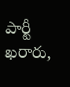పార్టీ ఖరారు,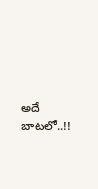అదే బాటలో..!!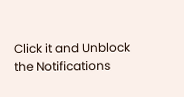Click it and Unblock the Notifications